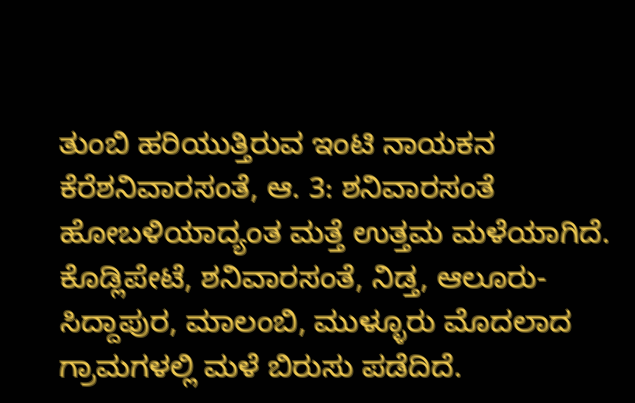ತುಂಬಿ ಹರಿಯುತ್ತಿರುವ ಇಂಟಿ ನಾಯಕನ ಕೆರೆಶನಿವಾರಸಂತೆ, ಆ. 3: ಶನಿವಾರಸಂತೆ ಹೋಬಳಿಯಾದ್ಯಂತ ಮತ್ತೆ ಉತ್ತಮ ಮಳೆಯಾಗಿದೆ. ಕೊಡ್ಲಿಪೇಟೆ, ಶನಿವಾರಸಂತೆ, ನಿಡ್ತ, ಆಲೂರು-ಸಿದ್ದಾಪುರ, ಮಾಲಂಬಿ, ಮುಳ್ಳೂರು ಮೊದಲಾದ ಗ್ರಾಮಗಳಲ್ಲಿ ಮಳೆ ಬಿರುಸು ಪಡೆದಿದೆ.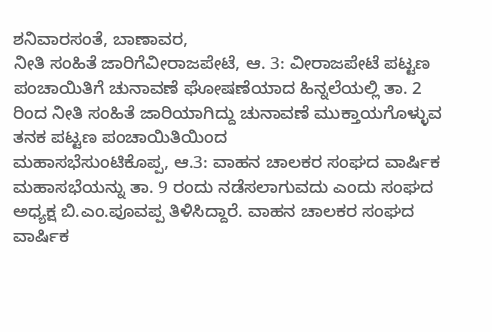ಶನಿವಾರಸಂತೆ, ಬಾಣಾವರ,
ನೀತಿ ಸಂಹಿತೆ ಜಾರಿಗೆವೀರಾಜಪೇಟೆ, ಆ. 3: ವೀರಾಜಪೇಟೆ ಪಟ್ಟಣ ಪಂಚಾಯಿತಿಗೆ ಚುನಾವಣೆ ಘೋಷಣೆಯಾದ ಹಿನ್ನಲೆಯಲ್ಲಿ ತಾ. 2 ರಿಂದ ನೀತಿ ಸಂಹಿತೆ ಜಾರಿಯಾಗಿದ್ದು ಚುನಾವಣೆ ಮುಕ್ತಾಯಗೊಳ್ಳುವ ತನಕ ಪಟ್ಟಣ ಪಂಚಾಯಿತಿಯಿಂದ
ಮಹಾಸಭೆಸುಂಟಿಕೊಪ್ಪ, ಆ.3: ವಾಹನ ಚಾಲಕರ ಸಂಘದ ವಾರ್ಷಿಕ ಮಹಾಸಭೆಯನ್ನು ತಾ. 9 ರಂದು ನಡೆಸಲಾಗುವದು ಎಂದು ಸಂಘದ ಅಧ್ಯಕ್ಷ ಬಿ.ಎಂ.ಪೂವಪ್ಪ ತಿಳಿಸಿದ್ದಾರೆ. ವಾಹನ ಚಾಲಕರ ಸಂಘದ ವಾರ್ಷಿಕ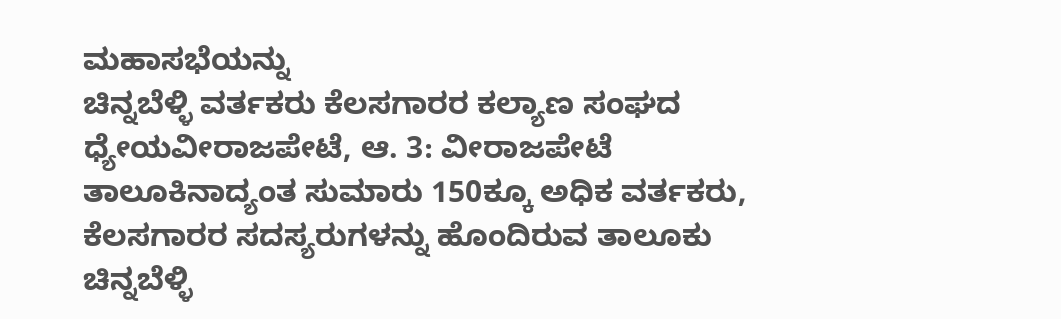ಮಹಾಸಭೆಯನ್ನು
ಚಿನ್ನಬೆಳ್ಳಿ ವರ್ತಕರು ಕೆಲಸಗಾರರ ಕಲ್ಯಾಣ ಸಂಘದ ಧ್ಯೇಯವೀರಾಜಪೇಟೆ, ಆ. 3: ವೀರಾಜಪೇಟೆ ತಾಲೂಕಿನಾದ್ಯಂತ ಸುಮಾರು 150ಕ್ಕೂ ಅಧಿಕ ವರ್ತಕರು, ಕೆಲಸಗಾರರ ಸದಸ್ಯರುಗಳನ್ನು ಹೊಂದಿರುವ ತಾಲೂಕು ಚಿನ್ನಬೆಳ್ಳಿ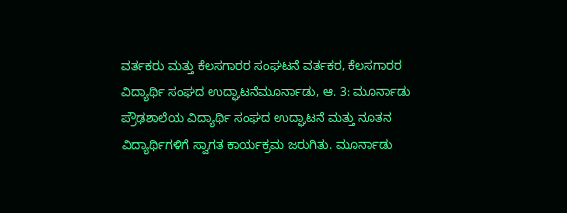ವರ್ತಕರು ಮತ್ತು ಕೆಲಸಗಾರರ ಸಂಘಟನೆ ವರ್ತಕರ, ಕೆಲಸಗಾರರ
ವಿದ್ಯಾರ್ಥಿ ಸಂಘದ ಉದ್ಘಾಟನೆಮೂರ್ನಾಡು, ಆ. 3: ಮೂರ್ನಾಡು ಪ್ರೌಢಶಾಲೆಯ ವಿದ್ಯಾರ್ಥಿ ಸಂಘದ ಉದ್ಘಾಟನೆ ಮತ್ತು ನೂತನ ವಿದ್ಯಾರ್ಥಿಗಳಿಗೆ ಸ್ವಾಗತ ಕಾರ್ಯಕ್ರಮ ಜರುಗಿತು. ಮೂರ್ನಾಡು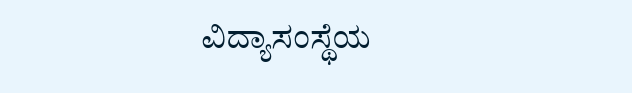ವಿದ್ಯಾಸಂಸ್ಥೆಯ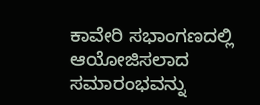ಕಾವೇರಿ ಸಭಾಂಗಣದಲ್ಲಿ ಆಯೋಜಿಸಲಾದ ಸಮಾರಂಭವನ್ನು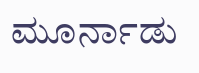ಮೂರ್ನಾಡು